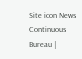Site icon News Continuous Bureau |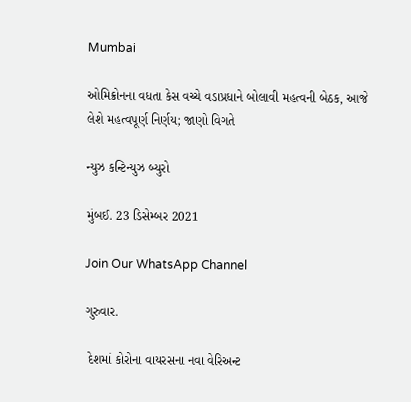Mumbai

ઓમિક્રોનના વધતા કેસ વચ્ચે વડાપ્રધાને બોલાવી મહત્વની બેઠક, આજે લેશે મહત્વપૂર્ણ નિર્ણય; જાણો વિગતે

ન્યુઝ કન્ટિન્યુઝ બ્યુરો

મુંબઈ. 23 ડિસેમ્બર 2021

Join Our WhatsApp Channel

ગુરુવાર.

 દેશમાં કોરોના વાયરસના નવા વેરિઅન્ટ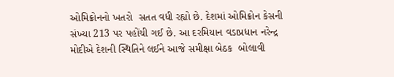ઓમિક્રોનનો ખતરો  સતત વધી રહ્યો છે. દેશમાં ઓમિક્રોન કેસની સંખ્યા 213 પર પહોંચી ગઈ છે. આ દરમિયાન વડાપ્રધાન નરેન્દ્ર મોદીએ દેશની સ્થિતિને લઈને આજે સમીક્ષા બેઠક  બોલાવી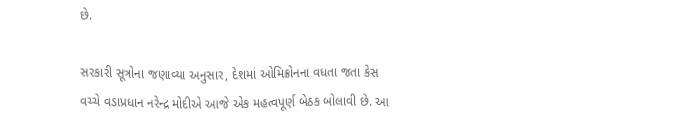છે.

સરકારી સૂત્રોના જણાવ્યા અનુસાર, દેશમાં ઓમિક્રોનના વધતા જતા કેસ વચ્ચે વડાપ્રધાન નરેન્દ્ર મોદીએ આજે એક મહત્વપૂર્ણ બેઠક બોલાવી છે. આ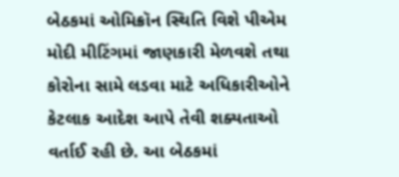બેઠકમાં ઓમિક્રૉન સ્થિતિ વિશે પીએમ મોદી મીટિંગમાં જાણકારી મેળવશે તથા કોરોના સામે લડવા માટે અધિકારીઓને કેટલાક આદેશ આપે તેવી શક્યતાઓ વર્તાઈ રહી છે. આ બેઠકમાં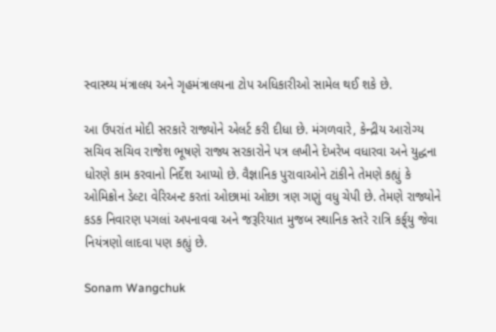સ્વાસ્થ્ય મંત્રાલય અને ગૃહમંત્રાલયના ટોપ અધિકારીઓ સામેલ થઈ શકે છે.

આ ઉપરાંત મોદી સરકારે રાજ્યોને એલર્ટ કરી દીધા છે. મંગળવારે, કેન્દ્રીય આરોગ્ય સચિવ સચિવ રાજેશ ભૂષણે રાજ્ય સરકારોને પત્ર લખીને દેખરેખ વધારવા અને યુદ્ધના ધોરણે કામ કરવાનો નિર્દેશ આપ્યો છે. વૈજ્ઞાનિક પુરાવાઓને ટાંકીને તેમણે કહ્યું કે ઓમિક્રોન ડેલ્ટા વેરિઅન્ટ કરતાં ઓછામાં ઓછા ત્રણ ગણું વધુ ચેપી છે. તેમણે રાજ્યોને કડક નિવારણ પગલાં અપનાવવા અને જરૂરિયાત મુજબ સ્થાનિક સ્તરે રાત્રિ કર્ફ્‌યુ જેવા નિયંત્રણો લાદવા પણ કહ્યું છે.

Sonam Wangchuk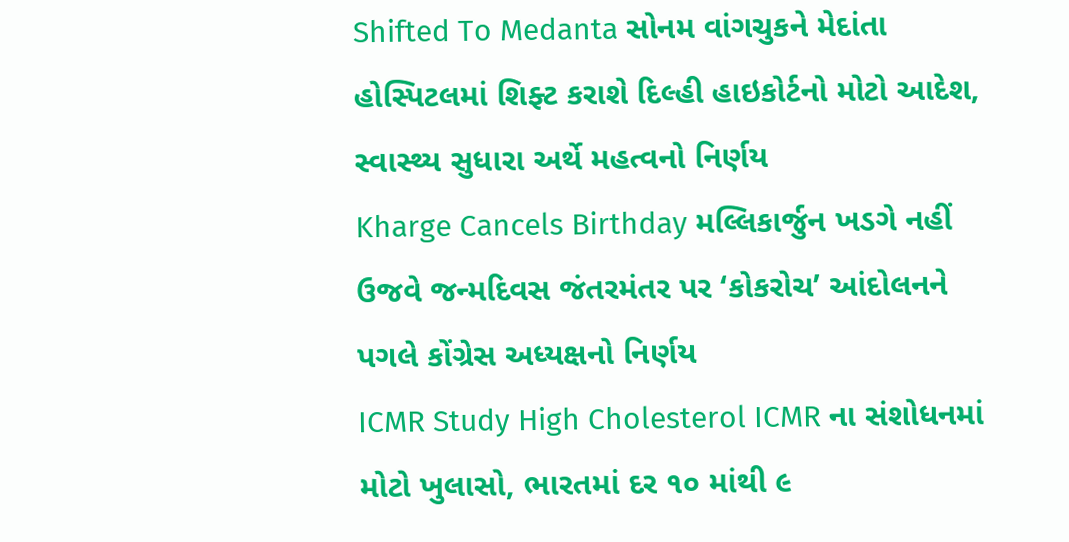Shifted To Medanta સોનમ વાંગચુકને મેદાંતા હોસ્પિટલમાં શિફ્ટ કરાશે દિલ્હી હાઇકોર્ટનો મોટો આદેશ, સ્વાસ્થ્ય સુધારા અર્થે મહત્વનો નિર્ણય
Kharge Cancels Birthday મલ્લિકાર્જુન ખડગે નહીં ઉજવે જન્મદિવસ જંતરમંતર પર ‘કોકરોચ’ આંદોલનને પગલે કોંગ્રેસ અધ્યક્ષનો નિર્ણય
ICMR Study High Cholesterol ICMR ના સંશોધનમાં મોટો ખુલાસો, ભારતમાં દર ૧૦ માંથી ૯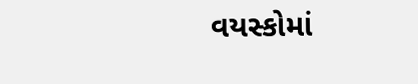વયસ્કોમાં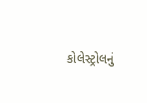કોલેસ્ટ્રોલનું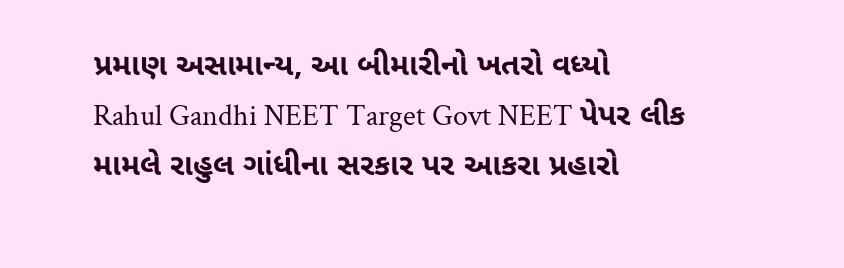પ્રમાણ અસામાન્ય, આ બીમારીનો ખતરો વધ્યો
Rahul Gandhi NEET Target Govt NEET પેપર લીક મામલે રાહુલ ગાંધીના સરકાર પર આકરા પ્રહારો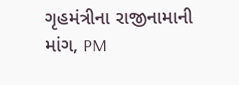ગૃહમંત્રીના રાજીનામાની માંગ, PM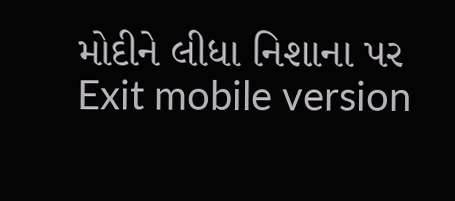મોદીને લીધા નિશાના પર
Exit mobile version